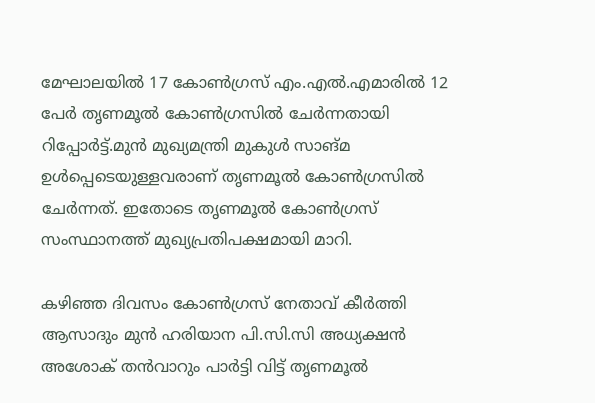മേഘാലയില്‍ 17 കോണ്‍ഗ്രസ് എം.എല്‍.എമാരില്‍ 12 പേര്‍ തൃണമൂല്‍ കോണ്‍ഗ്രസില്‍ ചേര്‍ന്നതായി റിപ്പോര്‍ട്ട്.മുന്‍ മുഖ്യമന്ത്രി മുകുള്‍ സാങ്മ ഉള്‍പ്പെടെയുള്ളവരാണ് തൃണമൂല്‍ കോണ്‍ഗ്രസില്‍ ചേര്‍ന്നത്. ഇതോടെ തൃണമൂല്‍ കോണ്‍ഗ്രസ് സംസ്ഥാനത്ത് മുഖ്യപ്രതിപക്ഷമായി മാറി.

കഴിഞ്ഞ ദിവസം കോണ്‍ഗ്രസ് നേതാവ് കീര്‍ത്തി ആസാദും മുന്‍ ഹരിയാന പി.സി.സി അധ്യക്ഷന്‍ അശോക് തന്‍വാറും പാര്‍ട്ടി വിട്ട് തൃണമൂല്‍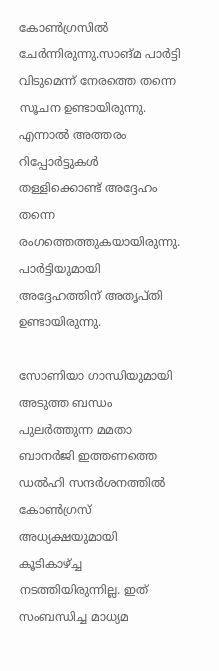കോണ്‍ഗ്രസില്‍ ചേര്‍ന്നിരുന്നു.സാങ്മ പാര്‍ട്ടി വിടുമെന്ന് നേരത്തെ തന്നെ സൂചന ഉണ്ടായിരുന്നു. എന്നാല്‍ അത്തരം റിപ്പോര്‍ട്ടുകള്‍ തള്ളിക്കൊണ്ട് അദ്ദേഹം തന്നെ രംഗത്തെത്തുകയായിരുന്നു. പാര്‍ട്ടിയുമായി അദ്ദേഹത്തിന് അതൃപ്തി ഉണ്ടായിരുന്നു.

സോണിയാ ഗാന്ധിയുമായി അടുത്ത ബന്ധം പുലര്‍ത്തുന്ന മമതാ ബാനര്‍ജി ഇത്തണത്തെ ഡല്‍ഹി സന്ദര്‍ശനത്തില്‍ കോണ്‍ഗ്രസ് അധ്യക്ഷയുമായി കൂടികാഴ്ച്ച നടത്തിയിരുന്നില്ല. ഇത് സംബന്ധിച്ച മാധ്യമ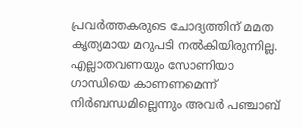പ്രവര്‍ത്തകരുടെ ചോദ്യത്തിന് മമത കൃത്യമായ മറുപടി നല്‍കിയിരുന്നില്ല. എല്ലാതവണയും സോണിയാ ഗാന്ധിയെ കാണണമെന്ന് നിര്‍ബന്ധമില്ലെന്നും അവര്‍ പഞ്ചാബ്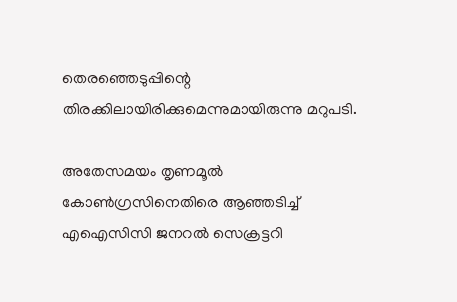തെരഞ്ഞെടുപ്പിന്റെ തിരക്കിലായിരിക്കുമെന്നുമായിരുന്നു മറുപടി.

അതേസമയം തൃണമൂൽ കോൺഗ്രസിനെതിരെ ആഞ്ഞടിച്ച് എഐസിസി ജനറൽ സെക്രട്ടറി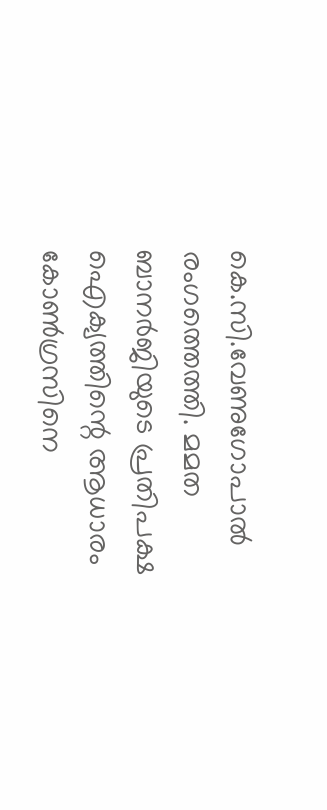കെ.സി.വേണുഗോപാൽ രംഗത്തെത്തി. മമത ബാനർജിയുടെ പ്രതിപക്ഷ ഐക്യത്തിന്റെ ആധാരം കോൺഗ്രസിനെ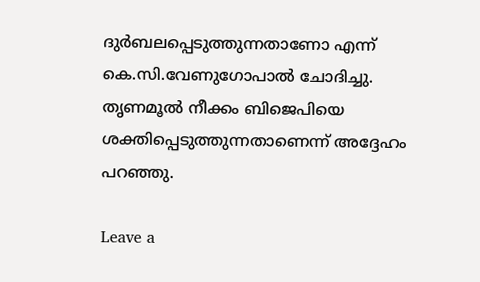ദുർബലപ്പെടുത്തുന്നതാണോ എന്ന് കെ.സി.വേണുഗോപാൽ ചോദിച്ചു. തൃണമൂൽ നീക്കം ബിജെപിയെ ശക്തിപ്പെടുത്തുന്നതാണെന്ന് അദ്ദേഹം പറഞ്ഞു.

Leave a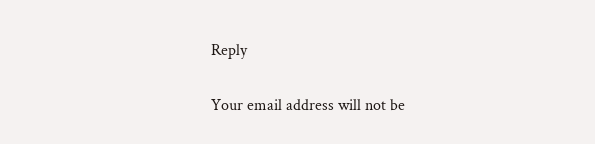Reply

Your email address will not be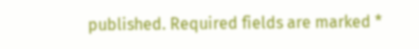published. Required fields are marked *